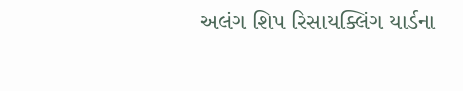અલંગ શિપ રિસાયક્લિંગ યાર્ડના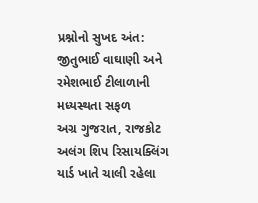પ્રશ્નોનો સુખદ અંત: જીતુભાઈ વાઘાણી અને રમેશભાઈ ટીલાળાની મધ્યસ્થતા સફળ
અગ્ર ગુજરાત, રાજકોટ
અલંગ શિપ રિસાયક્લિંગ યાર્ડ ખાતે ચાલી રહેલા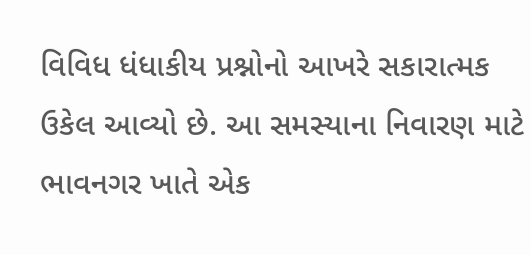વિવિધ ધંધાકીય પ્રશ્નોનો આખરે સકારાત્મક ઉકેલ આવ્યો છે. આ સમસ્યાના નિવારણ માટે ભાવનગર ખાતે એક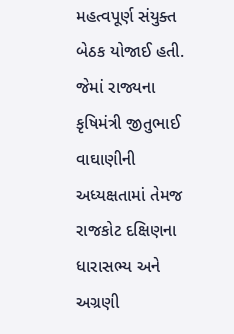મહત્વપૂર્ણ સંયુક્ત બેઠક યોજાઈ હતી. જેમાં રાજ્યના કૃષિમંત્રી જીતુભાઈ વાઘાણીની અધ્યક્ષતામાં તેમજ રાજકોટ દક્ષિણના ધારાસભ્ય અને અગ્રણી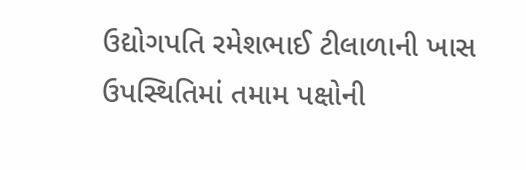ઉદ્યોગપતિ રમેશભાઈ ટીલાળાની ખાસ ઉપસ્થિતિમાં તમામ પક્ષોની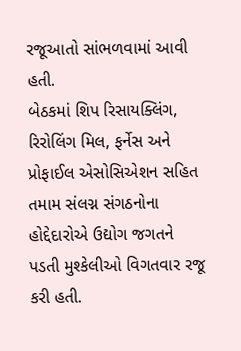રજૂઆતો સાંભળવામાં આવી હતી.
બેઠકમાં શિપ રિસાયક્લિંગ, રિરોલિંગ મિલ, ફર્નેસ અને પ્રોફાઈલ એસોસિએશન સહિત તમામ સંલગ્ન સંગઠનોના હોદ્દેદારોએ ઉદ્યોગ જગતને પડતી મુશ્કેલીઓ વિગતવાર રજૂ કરી હતી.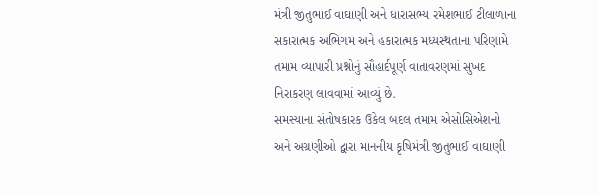મંત્રી જીતુભાઈ વાઘાણી અને ધારાસભ્ય રમેશભાઈ ટીલાળાના સકારાત્મક અભિગમ અને હકારાત્મક મધ્યસ્થતાના પરિણામે તમામ વ્યાપારી પ્રશ્નોનું સૌહાર્દપૂર્ણ વાતાવરણમાં સુખદ નિરાકરણ લાવવામાં આવ્યું છે.
સમસ્યાના સંતોષકારક ઉકેલ બદલ તમામ એસોસિએશનો અને અગ્રણીઓ દ્વારા માનનીય કૃષિમંત્રી જીતુભાઈ વાઘાણી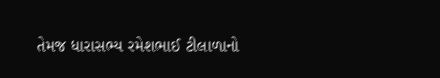તેમજ ધારાસભ્ય રમેશભાઈ ટીલાળાનો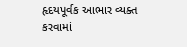હૃદયપૂર્વક આભાર વ્યક્ત કરવામાં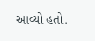આવ્યો હતો.